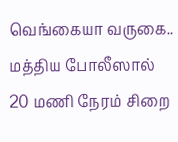வெங்கையா வருகை.. மத்திய போலீஸால் 20 மணி நேரம் சிறை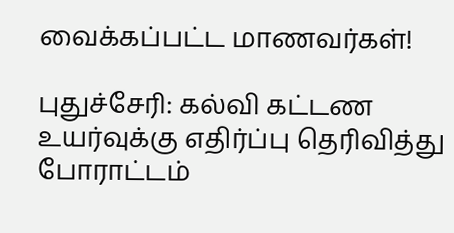வைக்கப்பட்ட மாணவர்கள்!

புதுச்சேரி: கல்வி கட்டண உயர்வுக்கு எதிர்ப்பு தெரிவித்து போராட்டம்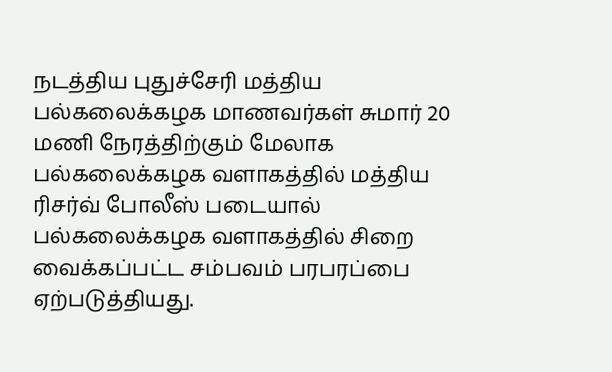நடத்திய புதுச்சேரி மத்திய பல்கலைக்கழக மாணவர்கள் சுமார் 20 மணி நேரத்திற்கும் மேலாக பல்கலைக்கழக வளாகத்தில் மத்திய ரிசர்வ் போலீஸ் படையால் பல்கலைக்கழக வளாகத்தில் சிறை வைக்கப்பட்ட சம்பவம் பரபரப்பை ஏற்படுத்தியது.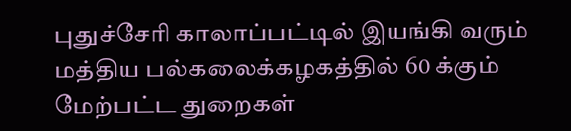புதுச்சேரி காலாப்பட்டில் இயங்கி வரும் மத்திய பல்கலைக்கழகத்தில் 60 க்கும் மேற்பட்ட துறைகள்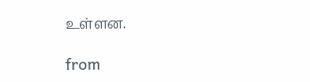உள்ளன.

from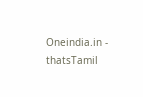Oneindia.in - thatsTamil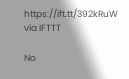https://ift.tt/392kRuW
via IFTTT

No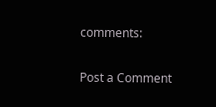comments:

Post a Comment